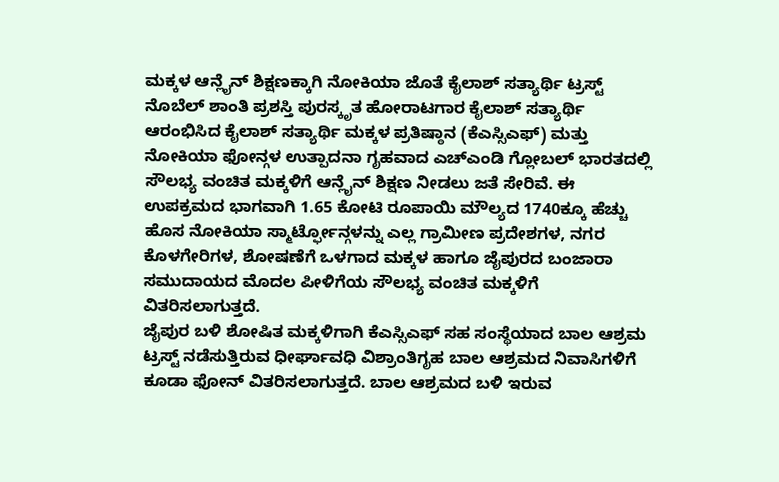ಮಕ್ಕಳ ಆನ್ಲೈನ್ ಶಿಕ್ಷಣಕ್ಕಾಗಿ ನೋಕಿಯಾ ಜೊತೆ ಕೈಲಾಶ್ ಸತ್ಯಾರ್ಥಿ ಟ್ರಸ್ಟ್
ನೊಬೆಲ್ ಶಾಂತಿ ಪ್ರಶಸ್ತಿ ಪುರಸ್ಕೃತ ಹೋರಾಟಗಾರ ಕೈಲಾಶ್ ಸತ್ಯಾರ್ಥಿ ಆರಂಭಿಸಿದ ಕೈಲಾಶ್ ಸತ್ಯಾರ್ಥಿ ಮಕ್ಕಳ ಪ್ರತಿಷ್ಠಾನ (ಕೆಎಸ್ಸಿಎಫ್) ಮತ್ತು ನೋಕಿಯಾ ಫೋನ್ಗಳ ಉತ್ಪಾದನಾ ಗೃಹವಾದ ಎಚ್ಎಂಡಿ ಗ್ಲೋಬಲ್ ಭಾರತದಲ್ಲಿ ಸೌಲಭ್ಯ ವಂಚಿತ ಮಕ್ಕಳಿಗೆ ಆನ್ಲೈನ್ ಶಿಕ್ಷಣ ನೀಡಲು ಜತೆ ಸೇರಿವೆ. ಈ ಉಪಕ್ರಮದ ಭಾಗವಾಗಿ 1.65 ಕೋಟಿ ರೂಪಾಯಿ ಮೌಲ್ಯದ 1740ಕ್ಕೂ ಹೆಚ್ಚು ಹೊಸ ನೋಕಿಯಾ ಸ್ಮಾರ್ಟ್ಫೋನ್ಗಳನ್ನು ಎಲ್ಲ ಗ್ರಾಮೀಣ ಪ್ರದೇಶಗಳ, ನಗರ ಕೊಳಗೇರಿಗಳ, ಶೋಷಣೆಗೆ ಒಳಗಾದ ಮಕ್ಕಳ ಹಾಗೂ ಜೈಪುರದ ಬಂಜಾರಾ ಸಮುದಾಯದ ಮೊದಲ ಪೀಳಿಗೆಯ ಸೌಲಭ್ಯ ವಂಚಿತ ಮಕ್ಕಳಿಗೆ ವಿತರಿಸಲಾಗುತ್ತದೆ.
ಜೈಪುರ ಬಳಿ ಶೋಷಿತ ಮಕ್ಕಳಿಗಾಗಿ ಕೆಎಸ್ಸಿಎಫ್ ಸಹ ಸಂಸ್ಥೆಯಾದ ಬಾಲ ಆಶ್ರಮ ಟ್ರಸ್ಟ್ ನಡೆಸುತ್ತಿರುವ ಧೀರ್ಘಾವಧಿ ವಿಶ್ರಾಂತಿಗೃಹ ಬಾಲ ಆಶ್ರಮದ ನಿವಾಸಿಗಳಿಗೆ ಕೂಡಾ ಫೋನ್ ವಿತರಿಸಲಾಗುತ್ತದೆ. ಬಾಲ ಆಶ್ರಮದ ಬಳಿ ಇರುವ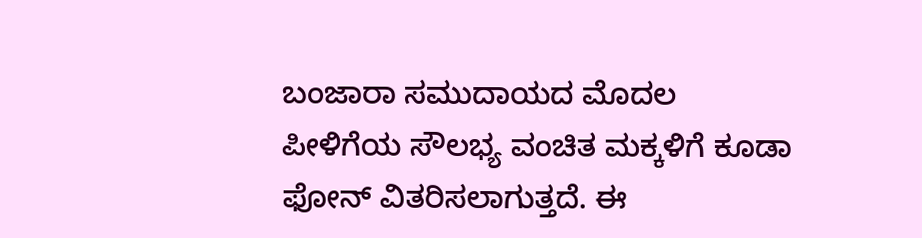ಬಂಜಾರಾ ಸಮುದಾಯದ ಮೊದಲ ಪೀಳಿಗೆಯ ಸೌಲಭ್ಯ ವಂಚಿತ ಮಕ್ಕಳಿಗೆ ಕೂಡಾ ಫೋನ್ ವಿತರಿಸಲಾಗುತ್ತದೆ. ಈ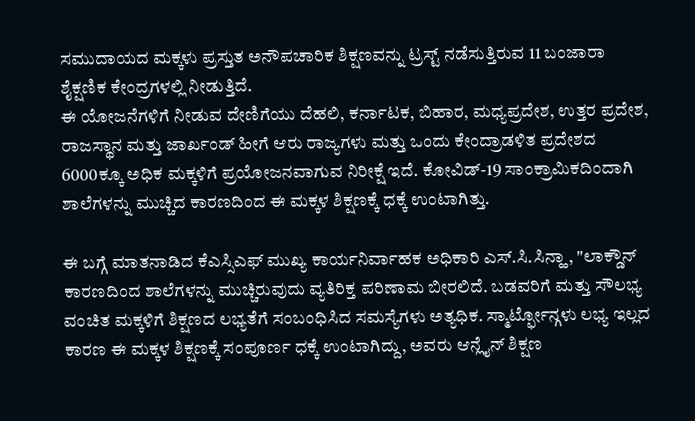ಸಮುದಾಯದ ಮಕ್ಕಳು ಪ್ರಸ್ತುತ ಅನೌಪಚಾರಿಕ ಶಿಕ್ಷಣವನ್ನು ಟ್ರಸ್ಟ್ ನಡೆಸುತ್ತಿರುವ 11 ಬಂಜಾರಾ ಶೈಕ್ಷಣಿಕ ಕೇಂದ್ರಗಳಲ್ಲಿ ನೀಡುತ್ತಿದೆ.
ಈ ಯೋಜನೆಗಳಿಗೆ ನೀಡುವ ದೇಣಿಗೆಯು ದೆಹಲಿ, ಕರ್ನಾಟಕ, ಬಿಹಾರ, ಮಧ್ಯಪ್ರದೇಶ, ಉತ್ತರ ಪ್ರದೇಶ, ರಾಜಸ್ಥಾನ ಮತ್ತು ಜಾರ್ಖಂಡ್ ಹೀಗೆ ಆರು ರಾಜ್ಯಗಳು ಮತ್ತು ಒಂದು ಕೇಂದ್ರಾಡಳಿತ ಪ್ರದೇಶದ 6000ಕ್ಕೂ ಅಧಿಕ ಮಕ್ಕಳಿಗೆ ಪ್ರಯೋಜನವಾಗುವ ನಿರೀಕ್ಷೆ ಇದೆ. ಕೋವಿಡ್-19 ಸಾಂಕ್ರಾಮಿಕದಿಂದಾಗಿ ಶಾಲೆಗಳನ್ನು ಮುಚ್ಚಿದ ಕಾರಣದಿಂದ ಈ ಮಕ್ಕಳ ಶಿಕ್ಷಣಕ್ಕೆ ಧಕ್ಕೆ ಉಂಟಾಗಿತ್ತು.

ಈ ಬಗ್ಗೆ ಮಾತನಾಡಿದ ಕೆಎಸ್ಸಿಎಫ್ ಮುಖ್ಯ ಕಾರ್ಯನಿರ್ವಾಹಕ ಅಧಿಕಾರಿ ಎಸ್.ಸಿ.ಸಿನ್ಹಾ, "ಲಾಕ್ಡೌನ್ ಕಾರಣದಿಂದ ಶಾಲೆಗಳನ್ನು ಮುಚ್ಚಿರುವುದು ವ್ಯತಿರಿಕ್ತ ಪರಿಣಾಮ ಬೀರಲಿದೆ. ಬಡವರಿಗೆ ಮತ್ತು ಸೌಲಭ್ಯ ವಂಚಿತ ಮಕ್ಕಳಿಗೆ ಶಿಕ್ಷಣದ ಲಭ್ಯತೆಗೆ ಸಂಬಂಧಿಸಿದ ಸಮಸ್ಯೆಗಳು ಅತ್ಯಧಿಕ. ಸ್ಮಾರ್ಟ್ಫೋನ್ಗಳು ಲಭ್ಯ ಇಲ್ಲದ ಕಾರಣ ಈ ಮಕ್ಕಳ ಶಿಕ್ಷಣಕ್ಕೆ ಸಂಪೂರ್ಣ ಧಕ್ಕೆ ಉಂಟಾಗಿದ್ದು, ಅವರು ಆನ್ಲೈನ್ ಶಿಕ್ಷಣ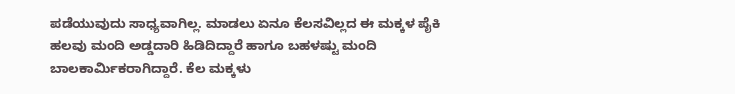ಪಡೆಯುವುದು ಸಾಧ್ಯವಾಗಿಲ್ಲ. ಮಾಡಲು ಏನೂ ಕೆಲಸವಿಲ್ಲದ ಈ ಮಕ್ಕಳ ಪೈಕಿ ಹಲವು ಮಂದಿ ಅಡ್ಡದಾರಿ ಹಿಡಿದಿದ್ದಾರೆ ಹಾಗೂ ಬಹಳಷ್ಟು ಮಂದಿ ಬಾಲಕಾರ್ಮಿಕರಾಗಿದ್ದಾರೆ. ಕೆಲ ಮಕ್ಕಳು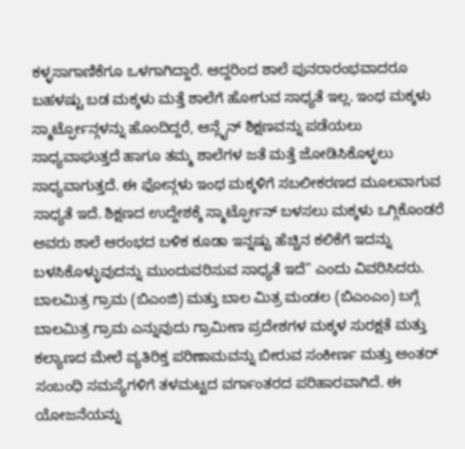ಕಳ್ಳಸಾಗಾಣಿಕೆಗೂ ಒಳಗಾಗಿದ್ದಾರೆ. ಆದ್ದರಿಂದ ಶಾಲೆ ಪುನರಾರಂಭವಾದರೂ ಬಹಳಷ್ಟು ಬಡ ಮಕ್ಕಳು ಮತ್ತೆ ಶಾಲೆಗೆ ಹೋಗುವ ಸಾಧ್ಯತೆ ಇಲ್ಲ. ಇಂಥ ಮಕ್ಕಳು ಸ್ಮಾರ್ಟ್ಫೋನ್ಗಳನ್ನು ಹೊಂದಿದ್ದರೆ, ಆನ್ಲೈನ್ ಶಿಕ್ಷಣವನ್ನು ಪಡೆಯಲು ಸಾಧ್ಯವಾಘುತ್ತದೆ ಹಾಗೂ ತಮ್ಮ ಶಾಲೆಗಳ ಜತೆ ಮತ್ತೆ ಜೋಡಿಸಿಕೊಳ್ಳಲು ಸಾಧ್ಯವಾಗುತ್ತದೆ. ಈ ಫೋನ್ಗಳು ಇಂಥ ಮಕ್ಕಳಿಗೆ ಸಬಲೀಕರಣದ ಮೂಲವಾಗುವ ಸಾಧ್ಯತೆ ಇದೆ. ಶಿಕ್ಷಣದ ಉದ್ದೇಶಕ್ಕೆ ಸ್ಮಾರ್ಟ್ಫೋನ್ ಬಳಸಲು ಮಕ್ಕಳು ಒಗ್ಗಿಕೊಂಡರೆ ಅವರು ಶಾಲೆ ಆರಂಭದ ಬಳಿಕ ಕೂಡಾ ಇನ್ನಷ್ಟು ಹೆಚ್ಚಿನ ಕಲಿಕೆಗೆ ಇದನ್ನು ಬಳಸಿಕೊಳ್ಳುವುದನ್ನು ಮುಂದುವರಿಸುವ ಸಾಧ್ಯತೆ ಇದೆ" ಎಂದು ವಿವರಿಸಿದರು.
ಬಾಲಮಿತ್ರ ಗ್ರಾಮ (ಬಿಎಂಜಿ) ಮತ್ತು ಬಾಲ ಮಿತ್ರ ಮಂಡಲ (ಬಿಎಂಎಂ) ಬಗ್ಗೆ
ಬಾಲಮಿತ್ರ ಗ್ರಾಮ ಎನ್ನುವುದು ಗ್ರಾಮೀಣ ಪ್ರದೇಶಗಳ ಮಕ್ಕಳ ಸುರಕ್ಷತೆ ಮತ್ತು ಕಲ್ಯಾಣದ ಮೇಲೆ ವ್ಯತಿರಿಕ್ತ ಪರಿಣಾಮವನ್ನು ಬೀರುವ ಸಂಕೀರ್ಣ ಮತ್ತು ಅಂತರ್ ಸಂಬಂಧಿ ಸಮಸ್ಯೆಗಳಿಗೆ ತಳಮಟ್ಟದ ವರ್ಗಾಂತರದ ಪರಿಹಾರವಾಗಿದೆ. ಈ ಯೋಜನೆಯನ್ನು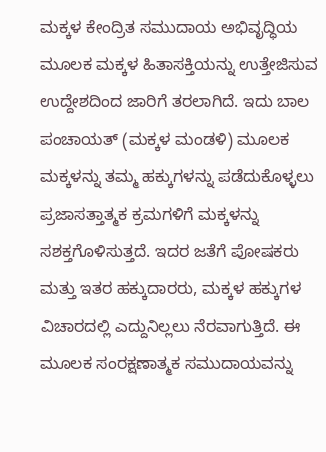ಮಕ್ಕಳ ಕೇಂದ್ರಿತ ಸಮುದಾಯ ಅಭಿವೃದ್ಧಿಯ ಮೂಲಕ ಮಕ್ಕಳ ಹಿತಾಸಕ್ತಿಯನ್ನು ಉತ್ತೇಜಿಸುವ ಉದ್ದೇಶದಿಂದ ಜಾರಿಗೆ ತರಲಾಗಿದೆ. ಇದು ಬಾಲ ಪಂಚಾಯತ್ (ಮಕ್ಕಳ ಮಂಡಳಿ) ಮೂಲಕ ಮಕ್ಕಳನ್ನು ತಮ್ಮ ಹಕ್ಕುಗಳನ್ನು ಪಡೆದುಕೊಳ್ಳಲು ಪ್ರಜಾಸತ್ತಾತ್ಮಕ ಕ್ರಮಗಳಿಗೆ ಮಕ್ಕಳನ್ನು ಸಶಕ್ತಗೊಳಿಸುತ್ತದೆ. ಇದರ ಜತೆಗೆ ಪೋಷಕರು ಮತ್ತು ಇತರ ಹಕ್ಕುದಾರರು, ಮಕ್ಕಳ ಹಕ್ಕುಗಳ ವಿಚಾರದಲ್ಲಿ ಎದ್ದುನಿಲ್ಲಲು ನೆರವಾಗುತ್ತಿದೆ. ಈ ಮೂಲಕ ಸಂರಕ್ಷಣಾತ್ಮಕ ಸಮುದಾಯವನ್ನು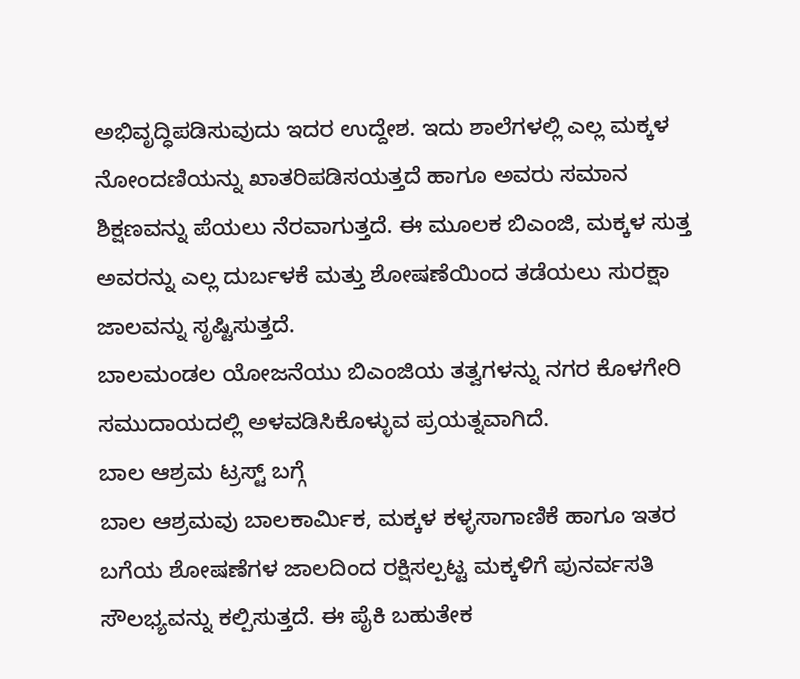ಅಭಿವೃದ್ಧಿಪಡಿಸುವುದು ಇದರ ಉದ್ದೇಶ. ಇದು ಶಾಲೆಗಳಲ್ಲಿ ಎಲ್ಲ ಮಕ್ಕಳ ನೋಂದಣಿಯನ್ನು ಖಾತರಿಪಡಿಸಯತ್ತದೆ ಹಾಗೂ ಅವರು ಸಮಾನ ಶಿಕ್ಷಣವನ್ನು ಪೆಯಲು ನೆರವಾಗುತ್ತದೆ. ಈ ಮೂಲಕ ಬಿಎಂಜಿ, ಮಕ್ಕಳ ಸುತ್ತ ಅವರನ್ನು ಎಲ್ಲ ದುರ್ಬಳಕೆ ಮತ್ತು ಶೋಷಣೆಯಿಂದ ತಡೆಯಲು ಸುರಕ್ಷಾ ಜಾಲವನ್ನು ಸೃಷ್ಟಿಸುತ್ತದೆ.
ಬಾಲಮಂಡಲ ಯೋಜನೆಯು ಬಿಎಂಜಿಯ ತತ್ವಗಳನ್ನು ನಗರ ಕೊಳಗೇರಿ ಸಮುದಾಯದಲ್ಲಿ ಅಳವಡಿಸಿಕೊಳ್ಳುವ ಪ್ರಯತ್ನವಾಗಿದೆ.
ಬಾಲ ಆಶ್ರಮ ಟ್ರಸ್ಟ್ ಬಗ್ಗೆ
ಬಾಲ ಆಶ್ರಮವು ಬಾಲಕಾರ್ಮಿಕ, ಮಕ್ಕಳ ಕಳ್ಳಸಾಗಾಣಿಕೆ ಹಾಗೂ ಇತರ ಬಗೆಯ ಶೋಷಣೆಗಳ ಜಾಲದಿಂದ ರಕ್ಷಿಸಲ್ಪಟ್ಟ ಮಕ್ಕಳಿಗೆ ಪುನರ್ವಸತಿ ಸೌಲಭ್ಯವನ್ನು ಕಲ್ಪಿಸುತ್ತದೆ. ಈ ಪೈಕಿ ಬಹುತೇಕ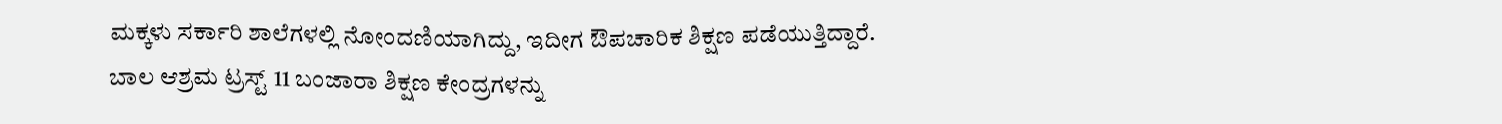ಮಕ್ಕಳು ಸರ್ಕಾರಿ ಶಾಲೆಗಳಲ್ಲಿ ನೋಂದಣಿಯಾಗಿದ್ದು, ಇದೀಗ ಔಪಚಾರಿಕ ಶಿಕ್ಷಣ ಪಡೆಯುತ್ತಿದ್ದಾರೆ. ಬಾಲ ಆಶ್ರಮ ಟ್ರಸ್ಟ್ 11 ಬಂಜಾರಾ ಶಿಕ್ಷಣ ಕೇಂದ್ರಗಳನ್ನು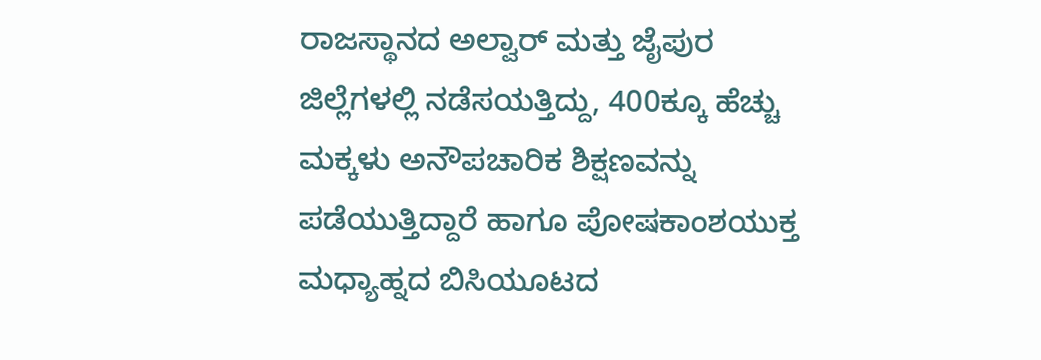ರಾಜಸ್ಥಾನದ ಅಲ್ವಾರ್ ಮತ್ತು ಜೈಪುರ ಜಿಲ್ಲೆಗಳಲ್ಲಿ ನಡೆಸಯತ್ತಿದ್ದು, 400ಕ್ಕೂ ಹೆಚ್ಚು ಮಕ್ಕಳು ಅನೌಪಚಾರಿಕ ಶಿಕ್ಷಣವನ್ನು ಪಡೆಯುತ್ತಿದ್ದಾರೆ ಹಾಗೂ ಪೋಷಕಾಂಶಯುಕ್ತ ಮಧ್ಯಾಹ್ನದ ಬಿಸಿಯೂಟದ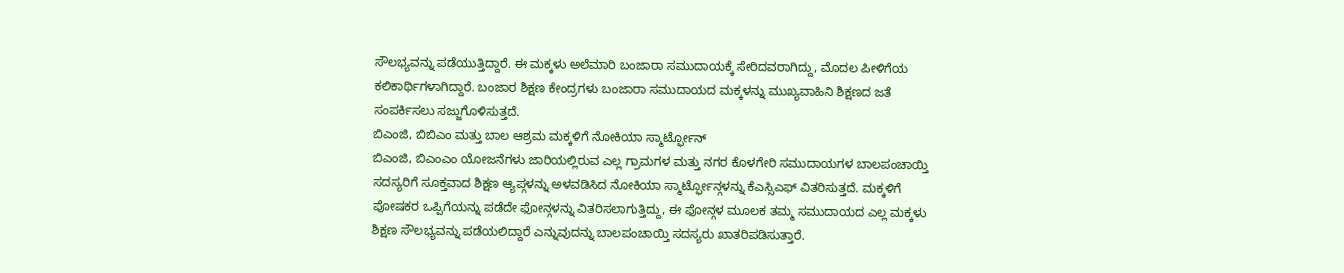ಸೌಲಭ್ಯವನ್ನು ಪಡೆಯುತ್ತಿದ್ದಾರೆ. ಈ ಮಕ್ಕಳು ಅಲೆಮಾರಿ ಬಂಜಾರಾ ಸಮುದಾಯಕ್ಕೆ ಸೇರಿದವರಾಗಿದ್ದು, ಮೊದಲ ಪೀಳಿಗೆಯ ಕಲಿಕಾರ್ಥಿಗಳಾಗಿದ್ದಾರೆ. ಬಂಜಾರ ಶಿಕ್ಷಣ ಕೇಂದ್ರಗಳು ಬಂಜಾರಾ ಸಮುದಾಯದ ಮಕ್ಕಳನ್ನು ಮುಖ್ಯವಾಹಿನಿ ಶಿಕ್ಷಣದ ಜತೆ ಸಂಪರ್ಕಿಸಲು ಸಜ್ಜುಗೊಳಿಸುತ್ತದೆ.
ಬಿಎಂಜಿ, ಬಿಬಿಎಂ ಮತ್ತು ಬಾಲ ಆಶ್ರಮ ಮಕ್ಕಳಿಗೆ ನೋಕಿಯಾ ಸ್ಮಾರ್ಟ್ಫೋನ್
ಬಿಎಂಜಿ, ಬಿಎಂಎಂ ಯೋಜನೆಗಳು ಜಾರಿಯಲ್ಲಿರುವ ಎಲ್ಲ ಗ್ರಾಮಗಳ ಮತ್ತು ನಗರ ಕೊಳಗೇರಿ ಸಮುದಾಯಗಳ ಬಾಲಪಂಚಾಯ್ತಿ ಸದಸ್ಯರಿಗೆ ಸೂಕ್ತವಾದ ಶಿಕ್ಷಣ ಆ್ಯಪ್ಗಳನ್ನು ಅಳವಡಿಸಿದ ನೋಕಿಯಾ ಸ್ಮಾರ್ಟ್ಫೋನ್ಗಳನ್ನು ಕೆಎಸ್ಸಿಎಫ್ ವಿತರಿಸುತ್ತದೆ. ಮಕ್ಕಳಿಗೆ ಪೋಷಕರ ಒಪ್ಪಿಗೆಯನ್ನು ಪಡೆದೇ ಫೋನ್ಗಳನ್ನು ವಿತರಿಸಲಾಗುತ್ತಿದ್ದು, ಈ ಫೋನ್ಗಳ ಮೂಲಕ ತಮ್ಮ ಸಮುದಾಯದ ಎಲ್ಲ ಮಕ್ಕಳು ಶಿಕ್ಷಣ ಸೌಲಭ್ಯವನ್ನು ಪಡೆಯಲಿದ್ದಾರೆ ಎನ್ನುವುದನ್ನು ಬಾಲಪಂಚಾಯ್ತಿ ಸದಸ್ಯರು ಖಾತರಿಪಡಿಸುತ್ತಾರೆ.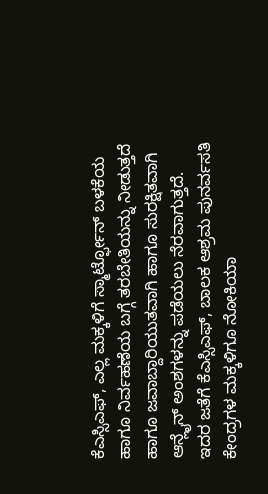ಕೆಎಸ್ಸಿಎಫ್, ಎಲ್ಲ ಮಕ್ಕಳಿಗೆ ಸ್ಮಾರ್ಟ್ಫೋನ್ ಬಳಕೆಯ ಹಾಗೂ ನಿರ್ವಹಣೆಯ ಬಗ್ಗೆ ತರಬೇತಿಯನ್ನು ನೀಡುತ್ತದೆ ಹಾಗೂ ಜವಾಬ್ದಾರಿಯುತವಾಗಿ ಹಾಗೂ ಸುರಕ್ಷಿತವಾಗಿ ಆನ್ಲೈನ್ ಅಂಶಗಳನ್ನು ಪಡೆಯಲು ನೆರವಾಗುತ್ತದೆ.
ಇದರ ಜತೆಗೆ ಕೆಎಸ್ಸಿಎಫ್, ಬಾಲಕ ಆಶ್ರಮ ಪುನರ್ವಸತಿ ಕೇಂದ್ರಗಳ ಮಕ್ಕಳಿಗೂ ನೋಕಿಯಾ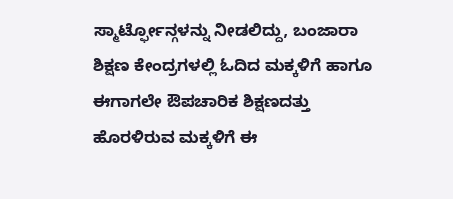ಸ್ಮಾರ್ಟ್ಫೋನ್ಗಳನ್ನು ನೀಡಲಿದ್ದು, ಬಂಜಾರಾ ಶಿಕ್ಷಣ ಕೇಂದ್ರಗಳಲ್ಲಿ ಓದಿದ ಮಕ್ಕಳಿಗೆ ಹಾಗೂ ಈಗಾಗಲೇ ಔಪಚಾರಿಕ ಶಿಕ್ಷಣದತ್ತು ಹೊರಳಿರುವ ಮಕ್ಕಳಿಗೆ ಈ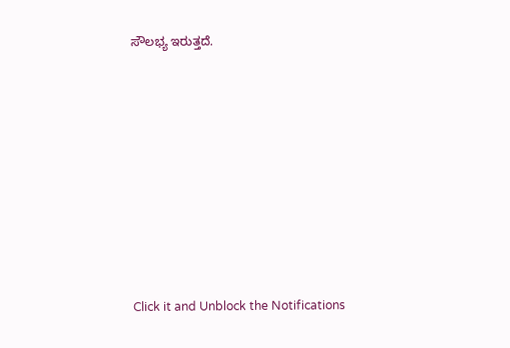ಸೌಲಭ್ಯ ಇರುತ್ತದೆ.












Click it and Unblock the Notifications